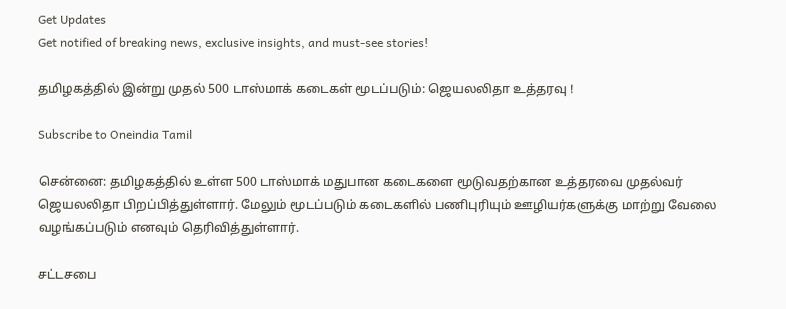Get Updates
Get notified of breaking news, exclusive insights, and must-see stories!

தமிழகத்தில் இன்று முதல் 500 டாஸ்மாக் கடைகள் மூடப்படும்: ஜெயலலிதா உத்தரவு !

Subscribe to Oneindia Tamil

சென்னை: தமிழகத்தில் உள்ள 500 டாஸ்மாக் மதுபான கடைகளை மூடுவதற்கான உத்தரவை முதல்வர் ஜெயலலிதா பிறப்பித்துள்ளார். மேலும் மூடப்படும் கடைகளில் பணிபுரியும் ஊழியர்களுக்கு மாற்று வேலை வழங்கப்படும் எனவும் தெரிவித்துள்ளார்.

சட்டசபை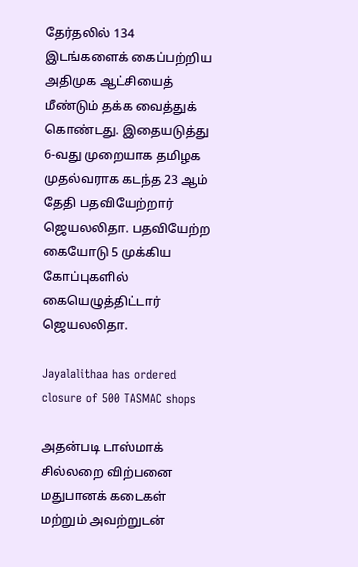தேர்தலில் 134 இடங்களைக் கைப்பற்றிய அதிமுக ஆட்சியைத் மீண்டும் தக்க வைத்துக் கொண்டது. இதையடுத்து 6-வது முறையாக தமிழக முதல்வராக கடந்த 23 ஆம் தேதி பதவியேற்றார் ஜெயலலிதா. பதவியேற்ற கையோடு 5 முக்கிய கோப்புகளில் கையெழுத்திட்டார் ஜெயலலிதா.

Jayalalithaa has ordered closure of 500 TASMAC shops

அதன்படி டாஸ்மாக் சில்லறை விற்பனை மதுபானக் கடைகள் மற்றும் அவற்றுடன்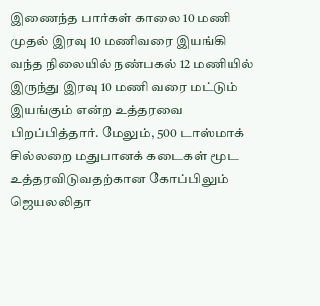இணைந்த பார்கள் காலை 10 மணி முதல் இரவு 10 மணிவரை இயங்கி வந்த நிலையில் நண்பகல் 12 மணியில் இருந்து இரவு 10 மணி வரை மட்டும் இயங்கும் என்ற உத்தரவை பிறப்பித்தார். மேலும், 500 டாஸ்மாக் சில்லறை மதுபானக் கடைகள் மூட உத்தரவிடுவதற்கான கோப்பிலும் ஜெயலலிதா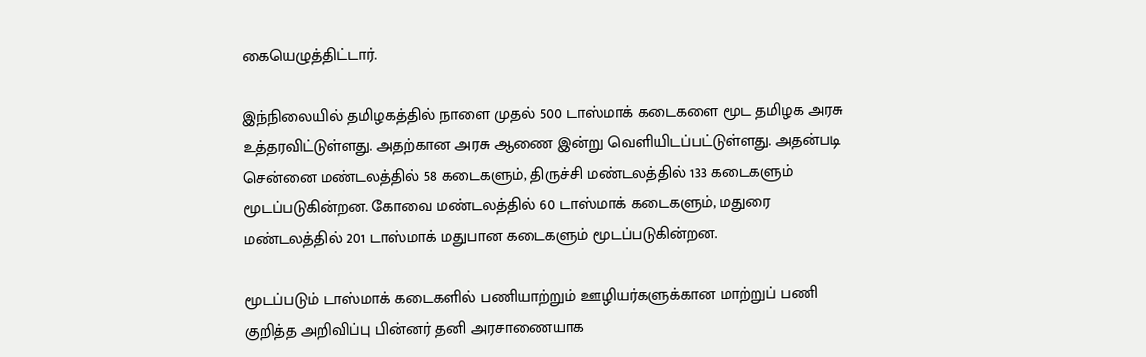கையெழுத்திட்டார்.

இந்நிலையில் தமிழகத்தில் நாளை முதல் 500 டாஸ்மாக் கடைகளை மூட தமிழக அரசு உத்தரவிட்டுள்ளது. அதற்கான அரசு ஆணை இன்று வெளியிடப்பட்டுள்ளது. அதன்படி சென்னை மண்டலத்தில் 58 கடைகளும், திருச்சி மண்டலத்தில் 133 கடைகளும் மூடப்படுகின்றன. கோவை மண்டலத்தில் 60 டாஸ்மாக் கடைகளும், மதுரை மண்டலத்தில் 201 டாஸ்மாக் மதுபான கடைகளும் மூடப்படுகின்றன.

மூடப்படும் டாஸ்மாக் கடைகளில் பணியாற்றும் ஊழியர்களுக்கான மாற்றுப் பணி குறித்த அறிவிப்பு பின்னர் தனி அரசாணையாக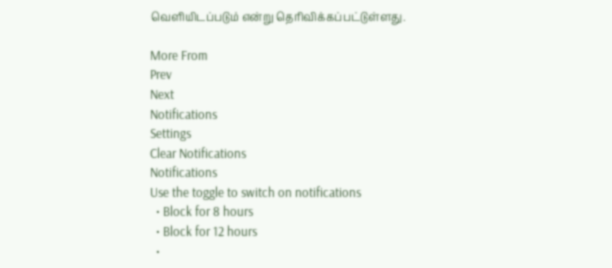வெளியிடப்படும் என்று தெரிவிக்கப்பட்டுள்ளது.

More From
Prev
Next
Notifications
Settings
Clear Notifications
Notifications
Use the toggle to switch on notifications
  • Block for 8 hours
  • Block for 12 hours
  •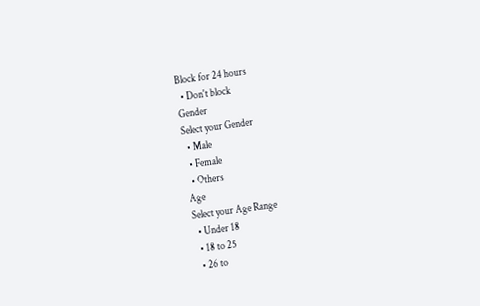Block for 24 hours
  • Don't block
Gender
Select your Gender
  • Male
  • Female
  • Others
Age
Select your Age Range
  • Under 18
  • 18 to 25
  • 26 to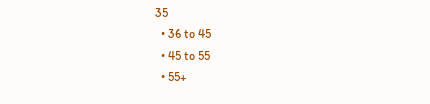35
  • 36 to 45
  • 45 to 55
  • 55+